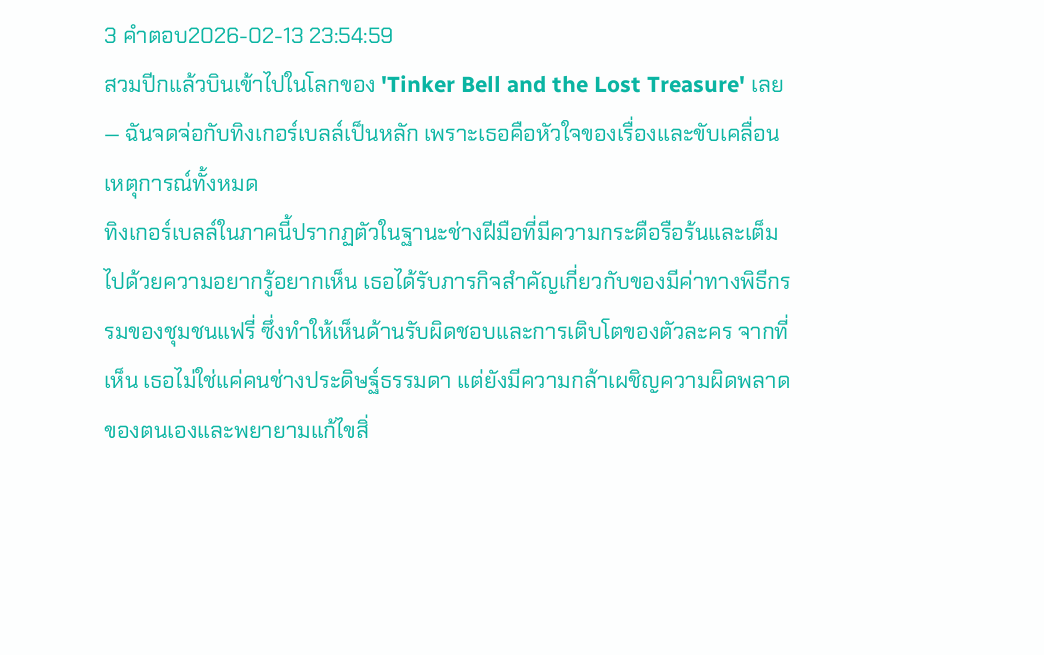3 คำตอบ2026-02-13 23:54:59
สวมปีกแล้วบินเข้าไปในโลกของ 'Tinker Bell and the Lost Treasure' เลย — ฉันจดจ่อกับทิงเกอร์เบลล์เป็นหลัก เพราะเธอคือหัวใจของเรื่องและขับเคลื่อนเหตุการณ์ทั้งหมด
ทิงเกอร์เบลล์ในภาคนี้ปรากฏตัวในฐานะช่างฝีมือที่มีความกระตือรือร้นและเต็มไปด้วยความอยากรู้อยากเห็น เธอได้รับภารกิจสำคัญเกี่ยวกับของมีค่าทางพิธีกรรมของชุมชนแฟรี่ ซึ่งทำให้เห็นด้านรับผิดชอบและการเติบโตของตัวละคร จากที่เห็น เธอไม่ใช่แค่คนช่างประดิษฐ์ธรรมดา แต่ยังมีความกล้าเผชิญความผิดพลาดของตนเองและพยายามแก้ไขสิ่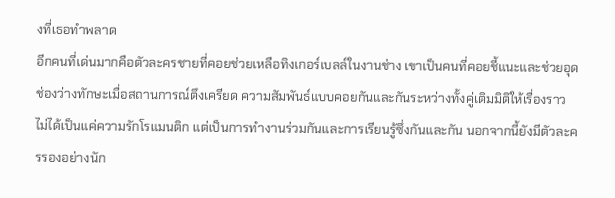งที่เธอทำพลาด
อีกคนที่เด่นมากคือตัวละครชายที่คอยช่วยเหลือทิงเกอร์เบลล์ในงานช่าง เขาเป็นคนที่คอยชี้แนะและช่วยอุดช่องว่างทักษะเมื่อสถานการณ์ตึงเครียด ความสัมพันธ์แบบคอยกันและกันระหว่างทั้งคู่เติมมิติให้เรื่องราว ไม่ได้เป็นแค่ความรักโรแมนติก แต่เป็นการทำงานร่วมกันและการเรียนรู้ซึ่งกันและกัน นอกจากนี้ยังมีตัวละครรองอย่างนัก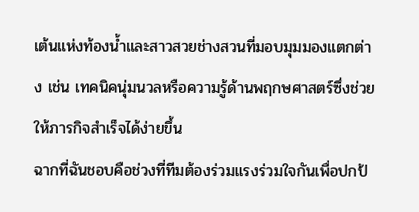เต้นแห่งท้องน้ำและสาวสวยช่างสวนที่มอบมุมมองแตกต่าง เช่น เทคนิคนุ่มนวลหรือความรู้ด้านพฤกษศาสตร์ซึ่งช่วยให้ภารกิจสำเร็จได้ง่ายขึ้น
ฉากที่ฉันชอบคือช่วงที่ทีมต้องร่วมแรงร่วมใจกันเพื่อปกป้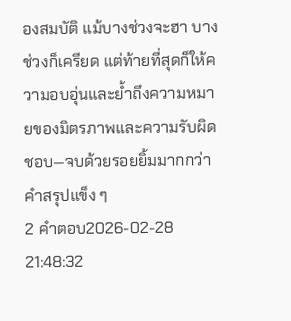องสมบัติ แม้บางช่วงจะฮา บางช่วงก็เครียด แต่ท้ายที่สุดก็ให้ความอบอุ่นและย้ำถึงความหมายของมิตรภาพและความรับผิดชอบ—จบด้วยรอยยิ้มมากกว่าคำสรุปแข็ง ๆ
2 คำตอบ2026-02-28 21:48:32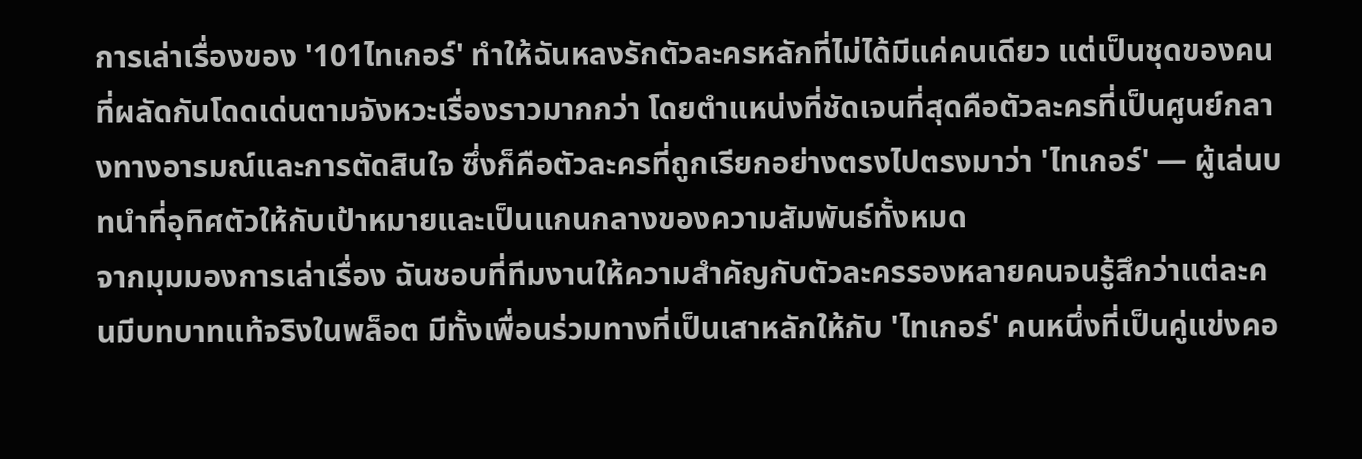การเล่าเรื่องของ '101ไทเกอร์' ทำให้ฉันหลงรักตัวละครหลักที่ไม่ได้มีแค่คนเดียว แต่เป็นชุดของคนที่ผลัดกันโดดเด่นตามจังหวะเรื่องราวมากกว่า โดยตำแหน่งที่ชัดเจนที่สุดคือตัวละครที่เป็นศูนย์กลางทางอารมณ์และการตัดสินใจ ซึ่งก็คือตัวละครที่ถูกเรียกอย่างตรงไปตรงมาว่า 'ไทเกอร์' — ผู้เล่นบทนำที่อุทิศตัวให้กับเป้าหมายและเป็นแกนกลางของความสัมพันธ์ทั้งหมด
จากมุมมองการเล่าเรื่อง ฉันชอบที่ทีมงานให้ความสำคัญกับตัวละครรองหลายคนจนรู้สึกว่าแต่ละคนมีบทบาทแท้จริงในพล็อต มีทั้งเพื่อนร่วมทางที่เป็นเสาหลักให้กับ 'ไทเกอร์' คนหนึ่งที่เป็นคู่แข่งคอ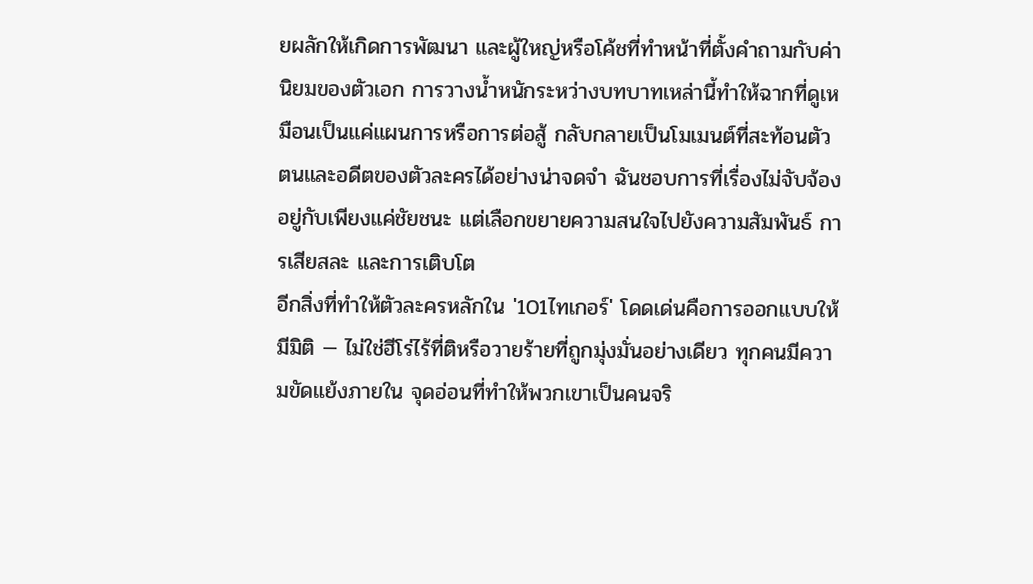ยผลักให้เกิดการพัฒนา และผู้ใหญ่หรือโค้ชที่ทำหน้าที่ตั้งคำถามกับค่านิยมของตัวเอก การวางน้ำหนักระหว่างบทบาทเหล่านี้ทำให้ฉากที่ดูเหมือนเป็นแค่แผนการหรือการต่อสู้ กลับกลายเป็นโมเมนต์ที่สะท้อนตัวตนและอดีตของตัวละครได้อย่างน่าจดจำ ฉันชอบการที่เรื่องไม่จับจ้องอยู่กับเพียงแค่ชัยชนะ แต่เลือกขยายความสนใจไปยังความสัมพันธ์ การเสียสละ และการเติบโต
อีกสิ่งที่ทำให้ตัวละครหลักใน '101ไทเกอร์' โดดเด่นคือการออกแบบให้มีมิติ — ไม่ใช่ฮีโร่ไร้ที่ติหรือวายร้ายที่ถูกมุ่งมั่นอย่างเดียว ทุกคนมีความขัดแย้งภายใน จุดอ่อนที่ทำให้พวกเขาเป็นคนจริ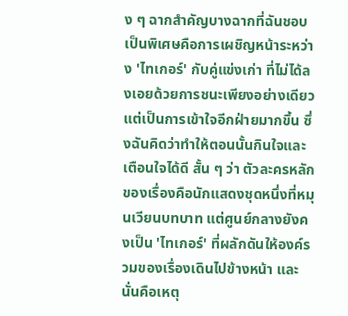ง ๆ ฉากสำคัญบางฉากที่ฉันชอบเป็นพิเศษคือการเผชิญหน้าระหว่าง 'ไทเกอร์' กับคู่แข่งเก่า ที่ไม่ได้ลงเอยด้วยการชนะเพียงอย่างเดียว แต่เป็นการเข้าใจอีกฝ่ายมากขึ้น ซึ่งฉันคิดว่าทำให้ตอนนั้นกินใจและเตือนใจได้ดี สั้น ๆ ว่า ตัวละครหลักของเรื่องคือนักแสดงชุดหนึ่งที่หมุนเวียนบทบาท แต่ศูนย์กลางยังคงเป็น 'ไทเกอร์' ที่ผลักดันให้องค์รวมของเรื่องเดินไปข้างหน้า และนั่นคือเหตุ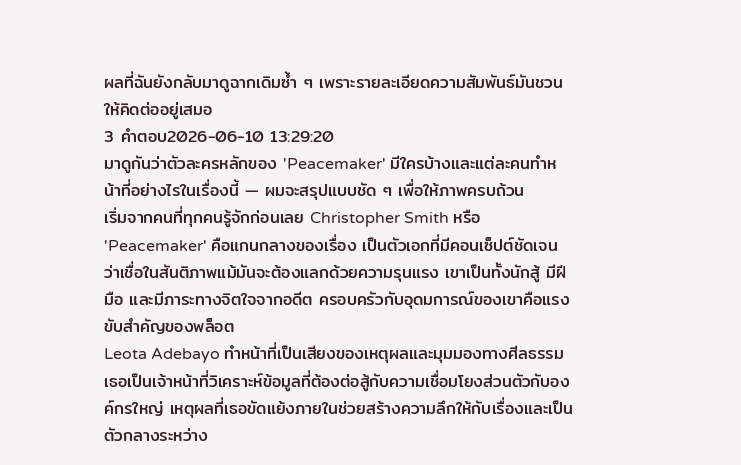ผลที่ฉันยังกลับมาดูฉากเดิมซ้ำ ๆ เพราะรายละเอียดความสัมพันธ์มันชวนให้คิดต่ออยู่เสมอ
3 คำตอบ2026-06-10 13:29:20
มาดูกันว่าตัวละครหลักของ 'Peacemaker' มีใครบ้างและแต่ละคนทำหน้าที่อย่างไรในเรื่องนี้ — ผมจะสรุปแบบชัด ๆ เพื่อให้ภาพครบถ้วน
เริ่มจากคนที่ทุกคนรู้จักก่อนเลย Christopher Smith หรือ 'Peacemaker' คือแกนกลางของเรื่อง เป็นตัวเอกที่มีคอนเซ็ปต์ชัดเจนว่าเชื่อในสันติภาพแม้มันจะต้องแลกด้วยความรุนแรง เขาเป็นทั้งนักสู้ มีฝีมือ และมีภาระทางจิตใจจากอดีต ครอบครัวกับอุดมการณ์ของเขาคือแรงขับสำคัญของพล็อต
Leota Adebayo ทำหน้าที่เป็นเสียงของเหตุผลและมุมมองทางศีลธรรม เธอเป็นเจ้าหน้าที่วิเคราะห์ข้อมูลที่ต้องต่อสู้กับความเชื่อมโยงส่วนตัวกับองค์กรใหญ่ เหตุผลที่เธอขัดแย้งภายในช่วยสร้างความลึกให้กับเรื่องและเป็นตัวกลางระหว่าง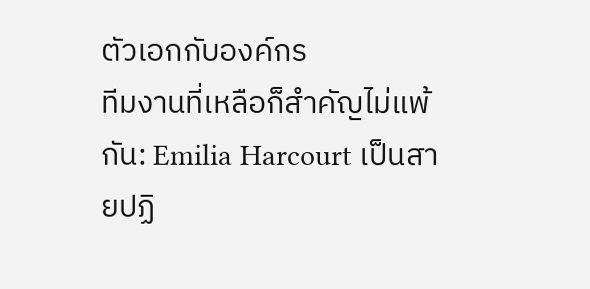ตัวเอกกับองค์กร
ทีมงานที่เหลือก็สำคัญไม่แพ้กัน: Emilia Harcourt เป็นสายปฏิ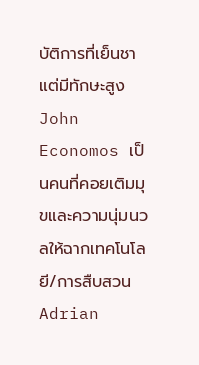บัติการที่เย็นชาแต่มีทักษะสูง John Economos เป็นคนที่คอยเติมมุขและความนุ่มนวลให้ฉากเทคโนโลยี/การสืบสวน Adrian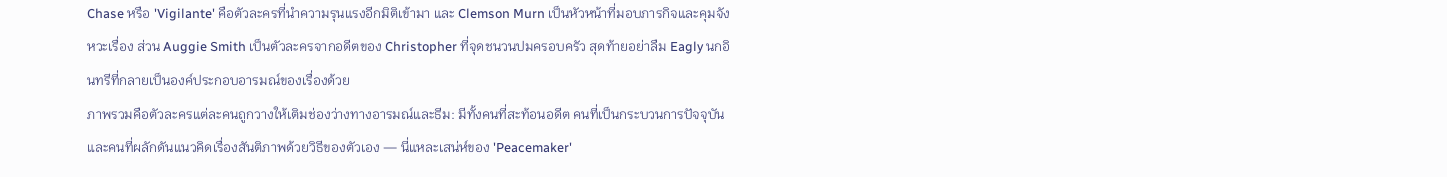Chase หรือ 'Vigilante' คือตัวละครที่นำความรุนแรงอีกมิติเข้ามา และ Clemson Murn เป็นหัวหน้าที่มอบภารกิจและคุมจังหวะเรื่อง ส่วน Auggie Smith เป็นตัวละครจากอดีตของ Christopher ที่จุดชนวนปมครอบครัว สุดท้ายอย่าลืม Eagly นกอินทรีที่กลายเป็นองค์ประกอบอารมณ์ของเรื่องด้วย
ภาพรวมคือตัวละครแต่ละคนถูกวางให้เติมช่องว่างทางอารมณ์และธีม: มีทั้งคนที่สะท้อนอดีต คนที่เป็นกระบวนการปัจจุบัน และคนที่ผลักดันแนวคิดเรื่องสันติภาพด้วยวิธีของตัวเอง — นี่แหละเสน่ห์ของ 'Peacemaker'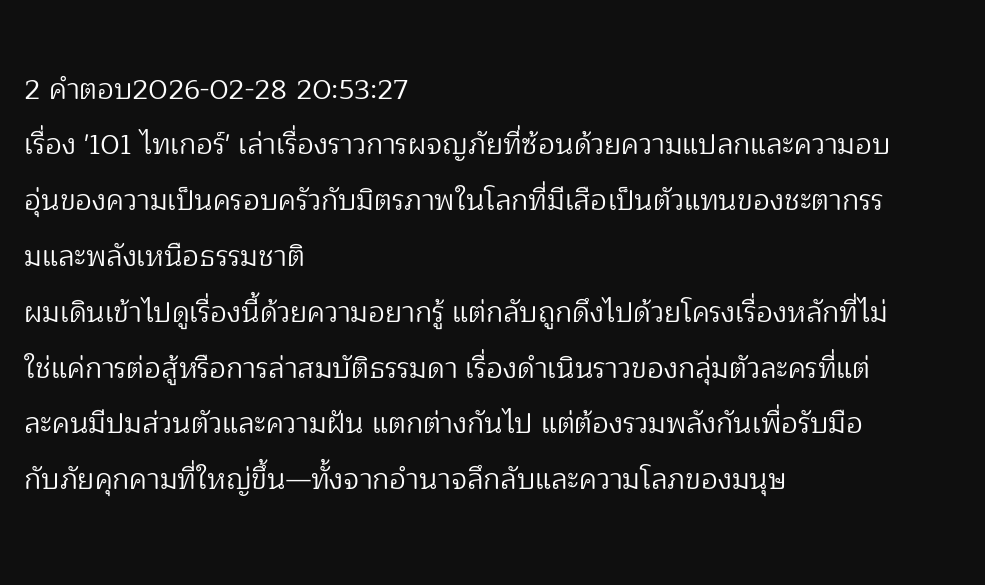2 คำตอบ2026-02-28 20:53:27
เรื่อง '101 ไทเกอร์' เล่าเรื่องราวการผจญภัยที่ซ้อนด้วยความแปลกและความอบอุ่นของความเป็นครอบครัวกับมิตรภาพในโลกที่มีเสือเป็นตัวแทนของชะตากรรมและพลังเหนือธรรมชาติ
ผมเดินเข้าไปดูเรื่องนี้ด้วยความอยากรู้ แต่กลับถูกดึงไปด้วยโครงเรื่องหลักที่ไม่ใช่แค่การต่อสู้หรือการล่าสมบัติธรรมดา เรื่องดำเนินราวของกลุ่มตัวละครที่แต่ละคนมีปมส่วนตัวและความฝัน แตกต่างกันไป แต่ต้องรวมพลังกันเพื่อรับมือกับภัยคุกคามที่ใหญ่ขึ้น—ทั้งจากอำนาจลึกลับและความโลภของมนุษ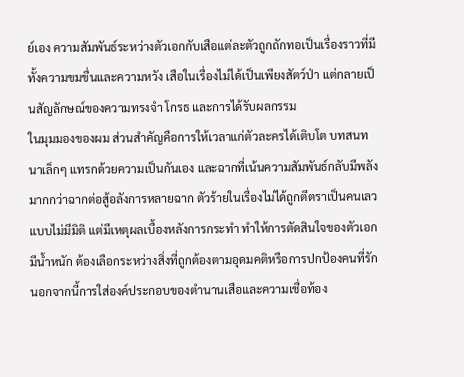ย์เอง ความสัมพันธ์ระหว่างตัวเอกกับเสือแต่ละตัวถูกถักทอเป็นเรื่องราวที่มีทั้งความขมขื่นและความหวัง เสือในเรื่องไม่ได้เป็นเพียงสัตว์ป่า แต่กลายเป็นสัญลักษณ์ของความทรงจำ โกรธ และการได้รับผลกรรม
ในมุมมองของผม ส่วนสำคัญคือการให้เวลาแก่ตัวละครได้เติบโต บทสนทนาเล็กๆ แทรกด้วยความเป็นกันเอง และฉากที่เน้นความสัมพันธ์กลับมีพลังมากกว่าฉากต่อสู้อลังการหลายฉาก ตัวร้ายในเรื่องไม่ได้ถูกตีตราเป็นคนเลวแบบไม่มีมิติ แต่มีเหตุผลเบื้องหลังการกระทำ ทำให้การตัดสินใจของตัวเอกมีน้ำหนัก ต้องเลือกระหว่างสิ่งที่ถูกต้องตามอุดมคติหรือการปกป้องคนที่รัก นอกจากนี้การใส่องค์ประกอบของตำนานเสือและความเชื่อท้อง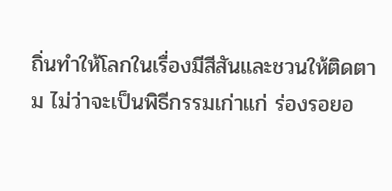ถิ่นทำให้โลกในเรื่องมีสีสันและชวนให้ติดตาม ไม่ว่าจะเป็นพิธีกรรมเก่าแก่ ร่องรอยอ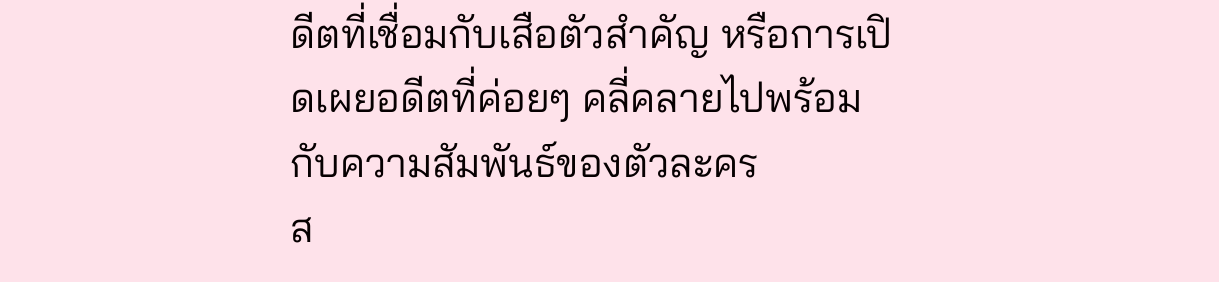ดีตที่เชื่อมกับเสือตัวสำคัญ หรือการเปิดเผยอดีตที่ค่อยๆ คลี่คลายไปพร้อมกับความสัมพันธ์ของตัวละคร
ส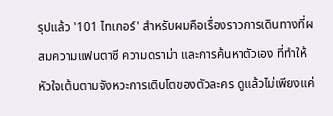รุปแล้ว '101 ไทเกอร์' สำหรับผมคือเรื่องราวการเดินทางที่ผสมความแฟนตาซี ความดราม่า และการค้นหาตัวเอง ที่ทำให้หัวใจเต้นตามจังหวะการเติบโตของตัวละคร ดูแล้วไม่เพียงแค่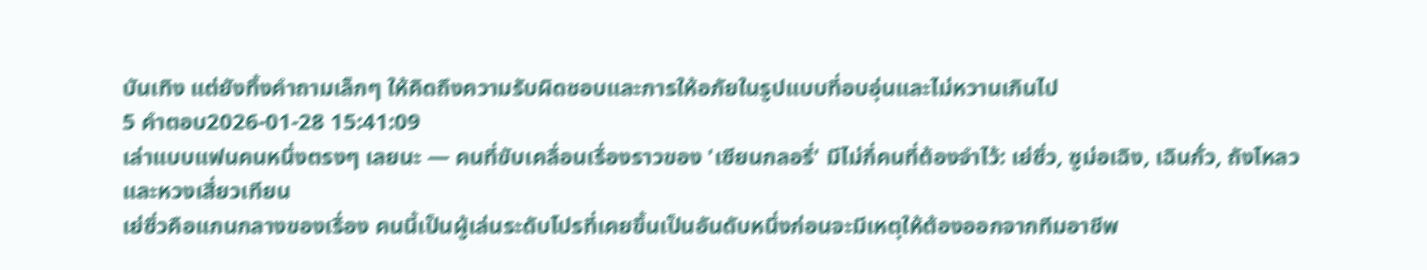บันเทิง แต่ยังทิ้งคำถามเล็กๆ ให้คิดถึงความรับผิดชอบและการให้อภัยในรูปแบบที่อบอุ่นและไม่หวานเกินไป
5 คำตอบ2026-01-28 15:41:09
เล่าแบบแฟนคนหนึ่งตรงๆ เลยนะ — คนที่ขับเคลื่อนเรื่องราวของ 'เซียนกลอรี่' มีไม่กี่คนที่ต้องจำไว้: เย่ซิ่ว, ซูม่อเฉิง, เฉินกั่ว, ถังโหลว และหวงเสี่ยวเทียน
เย่ซิ่วคือแกนกลางของเรื่อง คนนี้เป็นผู้เล่นระดับโปรที่เคยขึ้นเป็นอันดับหนึ่งก่อนจะมีเหตุให้ต้องออกจากทีมอาชีพ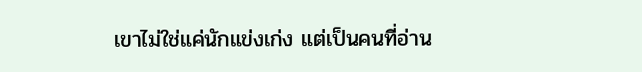เขาไม่ใช่แค่นักแข่งเก่ง แต่เป็นคนที่อ่าน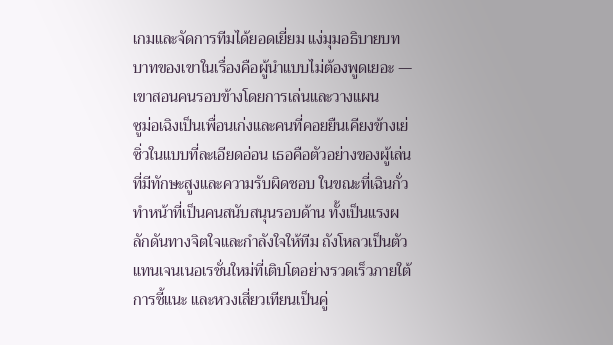เกมและจัดการทีมได้ยอดเยี่ยม แง่มุมอธิบายบทบาทของเขาในเรื่องคือผู้นำแบบไม่ต้องพูดเยอะ — เขาสอนคนรอบข้างโดยการเล่นและวางแผน
ซูม่อเฉิงเป็นเพื่อนเก่งและคนที่คอยยืนเคียงข้างเย่ซิ่วในแบบที่ละเอียดอ่อน เธอคือตัวอย่างของผู้เล่นที่มีทักษะสูงและความรับผิดชอบ ในขณะที่เฉินกั่วทำหน้าที่เป็นคนสนับสนุนรอบด้าน ทั้งเป็นแรงผลักดันทางจิตใจและกำลังใจให้ทีม ถังโหลวเป็นตัวแทนเจนเนอเรชั่นใหม่ที่เติบโตอย่างรวดเร็วภายใต้การชี้แนะ และหวงเสี่ยวเทียนเป็นคู่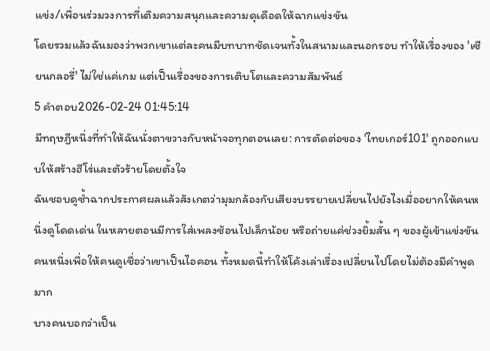แข่ง/เพื่อนร่วมวงการที่เติมความสนุกและความดุเดือดให้ฉากแข่งขัน
โดยรวมแล้วฉันมองว่าพวกเขาแต่ละคนมีบทบาทชัดเจนทั้งในสนามและนอกรอบ ทำให้เรื่องของ 'เซียนกลอรี่' ไม่ใช่แค่เกม แต่เป็นเรื่องของการเติบโตและความสัมพันธ์
5 คำตอบ2026-02-24 01:45:14
มีทฤษฎีหนึ่งที่ทำให้ฉันนั่งตาขวางกับหน้าจอทุกตอนเลย: การตัดต่อของ 'ไทยเกอร์101' ถูกออกแบบให้สร้างฮีโร่และตัวร้ายโดยตั้งใจ
ฉันชอบดูซ้ำฉากประกาศผลแล้วสังเกตว่ามุมกล้องกับเสียงบรรยายเปลี่ยนไปยังไงเมื่ออยากให้คนหนึ่งดูโดดเด่น ในหลายตอนมีการใส่เพลงซ้อนไปเล็กน้อย หรือถ่ายแค่ช่วงยิ้มสั้น ๆ ของผู้เข้าแข่งขันคนหนึ่งเพื่อให้คนดูเชื่อว่าเขาเป็นไอคอน ทั้งหมดนี้ทำให้โค้งเล่าเรื่องเปลี่ยนไปโดยไม่ต้องมีคำพูดมาก
บางคนบอกว่าเป็น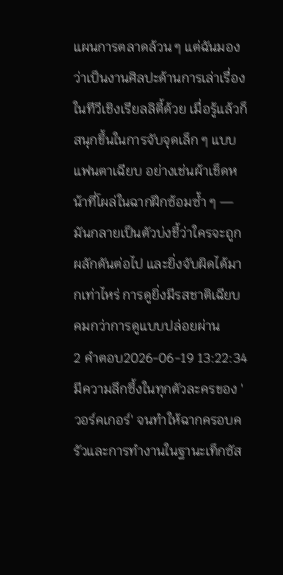แผนการตลาดล้วน ๆ แต่ฉันมองว่าเป็นงานศิลปะด้านการเล่าเรื่องในทีวีเชิงเรียลลิตี้ด้วย เมื่อรู้แล้วก็สนุกขึ้นในการจับจุดเล็ก ๆ แบบแฟนตาเฉียบ อย่างเช่นผ้าเช็ดหน้าที่โผล่ในฉากฝึกซ้อมซ้ำ ๆ — มันกลายเป็นตัวบ่งชี้ว่าใครจะถูกผลักดันต่อไป และยิ่งจับผิดได้มากเท่าไหร่ การดูยิ่งมีรสชาติเฉียบคมกว่าการดูแบบปล่อยผ่าน
2 คำตอบ2026-06-19 13:22:34
มีความลึกซึ้งในทุกตัวละครของ 'วอร์คเกอร์' จนทำให้ฉากครอบครัวและการทำงานในฐานะเท็กซัส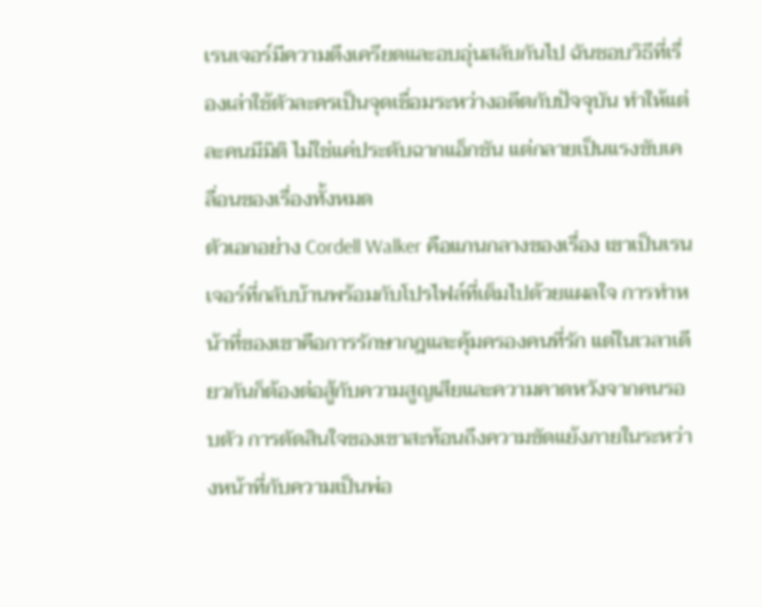เรนเจอร์มีความตึงเครียดและอบอุ่นสลับกันไป ฉันชอบวิธีที่เรื่องเล่าใช้ตัวละครเป็นจุดเชื่อมระหว่างอดีตกับปัจจุบัน ทำให้แต่ละคนมีมิติ ไม่ใช่แค่ประดับฉากแอ็กชัน แต่กลายเป็นแรงขับเคลื่อนของเรื่องทั้งหมด
ตัวเอกอย่าง Cordell Walker คือแกนกลางของเรื่อง เขาเป็นเรนเจอร์ที่กลับบ้านพร้อมกับโปรไฟล์ที่เต็มไปด้วยแผลใจ การทำหน้าที่ของเขาคือการรักษากฎและคุ้มครองคนที่รัก แต่ในเวลาเดียวกันก็ต้องต่อสู้กับความสูญเสียและความคาดหวังจากคนรอบตัว การตัดสินใจของเขาสะท้อนถึงความขัดแย้งภายในระหว่างหน้าที่กับความเป็นพ่อ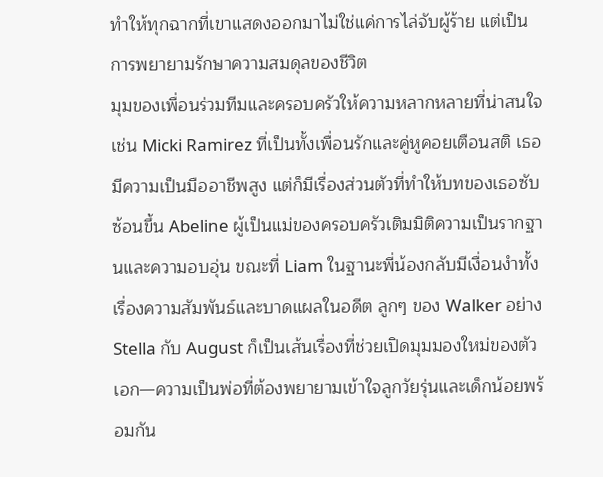ทำให้ทุกฉากที่เขาแสดงออกมาไม่ใช่แค่การไล่จับผู้ร้าย แต่เป็นการพยายามรักษาความสมดุลของชีวิต
มุมของเพื่อนร่วมทีมและครอบครัวให้ความหลากหลายที่น่าสนใจ เช่น Micki Ramirez ที่เป็นทั้งเพื่อนรักและคู่หูคอยเตือนสติ เธอมีความเป็นมืออาชีพสูง แต่ก็มีเรื่องส่วนตัวที่ทำให้บทของเธอซับซ้อนขึ้น Abeline ผู้เป็นแม่ของครอบครัวเติมมิติความเป็นรากฐานและความอบอุ่น ขณะที่ Liam ในฐานะพี่น้องกลับมีเงื่อนงำทั้งเรื่องความสัมพันธ์และบาดแผลในอดีต ลูกๆ ของ Walker อย่าง Stella กับ August ก็เป็นเส้นเรื่องที่ช่วยเปิดมุมมองใหม่ของตัวเอก—ความเป็นพ่อที่ต้องพยายามเข้าใจลูกวัยรุ่นและเด็กน้อยพร้อมกัน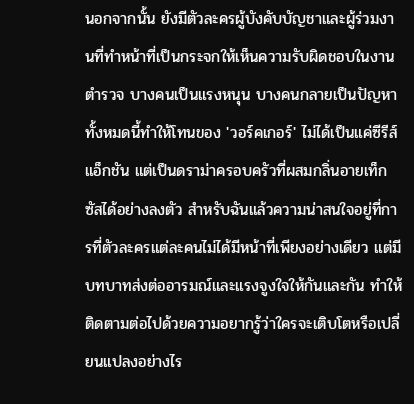นอกจากนั้น ยังมีตัวละครผู้บังคับบัญชาและผู้ร่วมงานที่ทำหน้าที่เป็นกระจกให้เห็นความรับผิดชอบในงานตำรวจ บางคนเป็นแรงหนุน บางคนกลายเป็นปัญหา ทั้งหมดนี้ทำให้โทนของ 'วอร์คเกอร์' ไม่ได้เป็นแค่ซีรีส์แอ็กชัน แต่เป็นดราม่าครอบครัวที่ผสมกลิ่นอายเท็กซัสได้อย่างลงตัว สำหรับฉันแล้วความน่าสนใจอยู่ที่การที่ตัวละครแต่ละคนไม่ได้มีหน้าที่เพียงอย่างเดียว แต่มีบทบาทส่งต่ออารมณ์และแรงจูงใจให้กันและกัน ทำให้ติดตามต่อไปด้วยความอยากรู้ว่าใครจะเติบโตหรือเปลี่ยนแปลงอย่างไร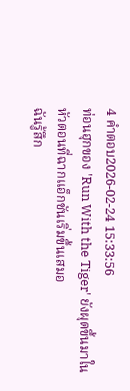4 คำตอบ2026-02-24 15:33:56
ท่อนฮุกของ 'Run With the Tiger' ยังผุดขึ้นมาในหัวตอนที่ฉากแอ็กชันเริ่มขึ้นเสมอ
ฉันรู้สึก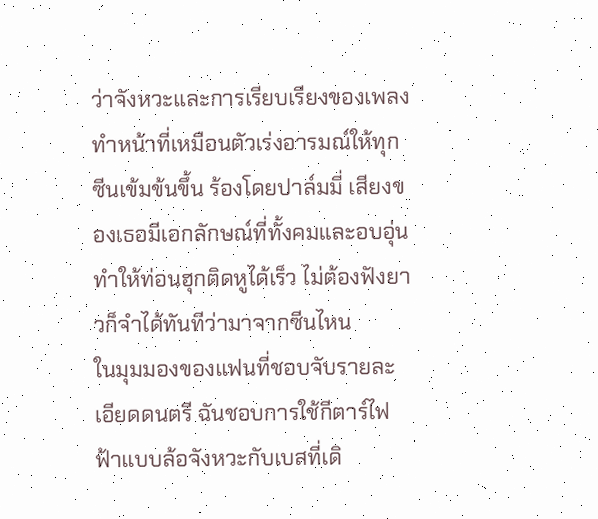ว่าจังหวะและการเรียบเรียงของเพลงทำหน้าที่เหมือนตัวเร่งอารมณ์ให้ทุกซีนเข้มข้นขึ้น ร้องโดยปาล์มมี่ เสียงของเธอมีเอกลักษณ์ที่ทั้งคมและอบอุ่น ทำให้ท่อนฮุกติดหูได้เร็ว ไม่ต้องฟังยาวก็จำได้ทันทีว่ามาจากซีนไหน
ในมุมมองของแฟนที่ชอบจับรายละเอียดดนตรี ฉันชอบการใช้กีตาร์ไฟฟ้าแบบล้อจังหวะกับเบสที่เดิ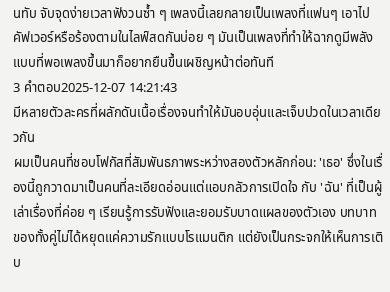นทับ จับจุดง่ายเวลาฟังวนซ้ำ ๆ เพลงนี้เลยกลายเป็นเพลงที่แฟนๆ เอาไปคัฟเวอร์หรือร้องตามในไลฟ์สดกันบ่อย ๆ มันเป็นเพลงที่ทำให้ฉากดูมีพลัง แบบที่พอเพลงขึ้นมาก็อยากยืนขึ้นเผชิญหน้าต่อทันที
3 คำตอบ2025-12-07 14:21:43
มีหลายตัวละครที่ผลักดันเนื้อเรื่องจนทำให้มันอบอุ่นและเจ็บปวดในเวลาเดียวกัน
ผมเป็นคนที่ชอบโฟกัสที่สัมพันธภาพระหว่างสองตัวหลักก่อน: 'เธอ' ซึ่งในเรื่องนี้ถูกวาดมาเป็นคนที่ละเอียดอ่อนแต่แอบกลัวการเปิดใจ กับ 'ฉัน' ที่เป็นผู้เล่าเรื่องที่ค่อย ๆ เรียนรู้การรับฟังและยอมรับบาดแผลของตัวเอง บทบาทของทั้งคู่ไม่ได้หยุดแค่ความรักแบบโรแมนติก แต่ยังเป็นกระจกให้เห็นการเติบ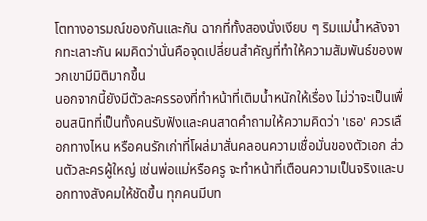โตทางอารมณ์ของกันและกัน ฉากที่ทั้งสองนั่งเงียบ ๆ ริมแม่น้ำหลังจากทะเลาะกัน ผมคิดว่านั่นคือจุดเปลี่ยนสำคัญที่ทำให้ความสัมพันธ์ของพวกเขามีมิติมากขึ้น
นอกจากนี้ยังมีตัวละครรองที่ทำหน้าที่เติมน้ำหนักให้เรื่อง ไม่ว่าจะเป็นเพื่อนสนิทที่เป็นทั้งคนรับฟังและคนสาดคำถามให้ความคิดว่า 'เธอ' ควรเลือกทางไหน หรือคนรักเก่าที่โผล่มาสั่นคลอนความเชื่อมั่นของตัวเอก ส่วนตัวละครผู้ใหญ่ เช่นพ่อแม่หรือครู จะทำหน้าที่เตือนความเป็นจริงและบอกทางสังคมให้ชัดขึ้น ทุกคนมีบท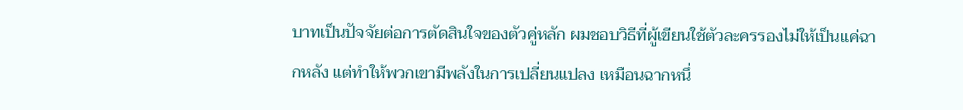บาทเป็นปัจจัยต่อการตัดสินใจของตัวคู่หลัก ผมชอบวิธีที่ผู้เขียนใช้ตัวละครรองไม่ให้เป็นแค่ฉากหลัง แต่ทำให้พวกเขามีพลังในการเปลี่ยนแปลง เหมือนฉากหนึ่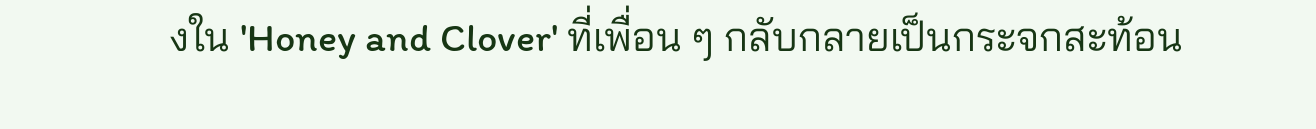งใน 'Honey and Clover' ที่เพื่อน ๆ กลับกลายเป็นกระจกสะท้อน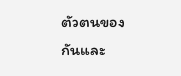ตัวตนของกันและ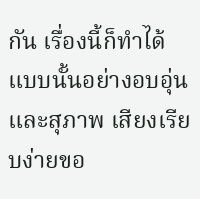กัน เรื่องนี้ก็ทำได้แบบนั้นอย่างอบอุ่นและสุภาพ เสียงเรียบง่ายขอ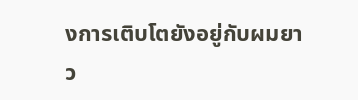งการเติบโตยังอยู่กับผมยาว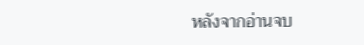หลังจากอ่านจบ